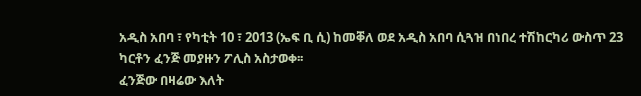አዲስ አበባ ፣ የካቲት 10 ፣ 2013 (ኤፍ ቢ ሲ) ከመቐለ ወደ አዲስ አበባ ሲጓዝ በነበረ ተሽከርካሪ ውስጥ 23 ካርቶን ፈንጅ መያዙን ፖሊስ አስታወቀ፡፡
ፈንጅው በዛሬው እለት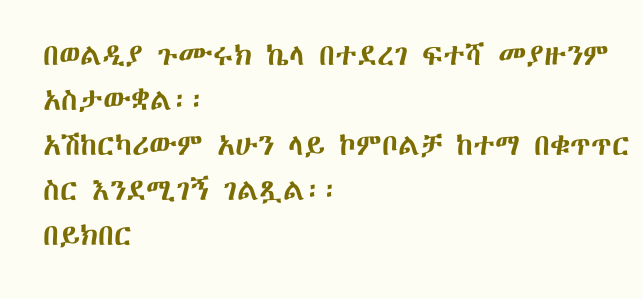በወልዲያ ጉሙሩክ ኬላ በተደረገ ፍተሻ መያዙንም አስታውቋል፡፡
አሽከርካሪውም አሁን ላይ ኮምቦልቻ ከተማ በቁጥጥር ስር እንደሚገኝ ገልጿል፡፡
በይክበር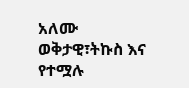አለሙ
ወቅታዊ፣ትኩስ እና የተሟሉ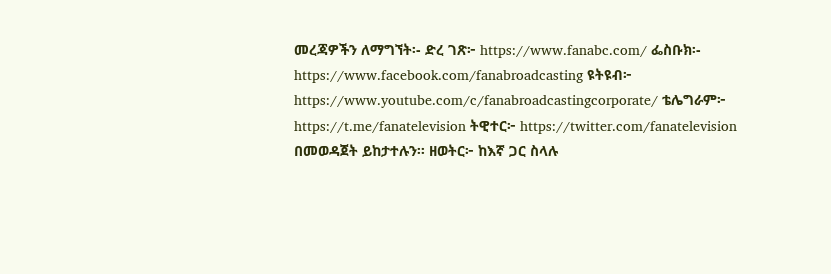መረጃዎችን ለማግኘት፡- ድረ ገጽ፦ https://www.fanabc.com/ ፌስቡክ፡- https://www.facebook.com/fanabroadcasting ዩትዩብ፦ https://www.youtube.com/c/fanabroadcastingcorporate/ ቴሌግራም፦ https://t.me/fanatelevision ትዊተር፦ https://twitter.com/fanatelevision በመወዳጀት ይከታተሉን፡፡ ዘወትር፦ ከእኛ ጋር ስላሉ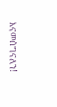እናመሰግናለን!